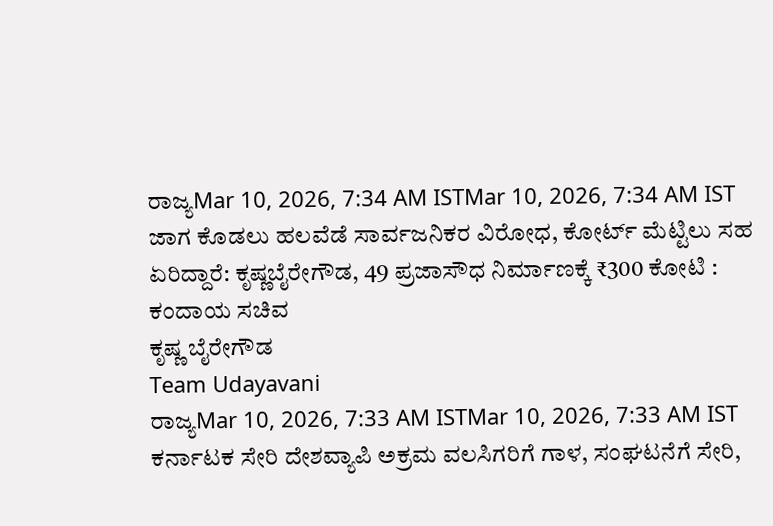ರಾಜ್ಯMar 10, 2026, 7:34 AM ISTMar 10, 2026, 7:34 AM IST
ಜಾಗ ಕೊಡಲು ಹಲವೆಡೆ ಸಾರ್ವಜನಿಕರ ವಿರೋಧ, ಕೋರ್ಟ್ ಮೆಟ್ಟಿಲು ಸಹ ಏರಿದ್ದಾರೆ: ಕೃಷ್ಣಬೈರೇಗೌಡ, 49 ಪ್ರಜಾಸೌಧ ನಿರ್ಮಾಣಕ್ಕೆ ₹300 ಕೋಟಿ : ಕಂದಾಯ ಸಚಿವ
ಕೃಷ್ಣ ಬೈರೇಗೌಡ
Team Udayavani
ರಾಜ್ಯMar 10, 2026, 7:33 AM ISTMar 10, 2026, 7:33 AM IST
ಕರ್ನಾಟಕ ಸೇರಿ ದೇಶವ್ಯಾಪಿ ಅಕ್ರಮ ವಲಸಿಗರಿಗೆ ಗಾಳ, ಸಂಘಟನೆಗೆ ಸೇರಿ,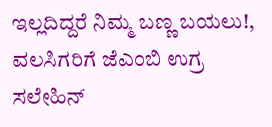ಇಲ್ಲದಿದ್ದರೆ ನಿಮ್ಮ ಬಣ್ಣ ಬಯಲು!, ವಲಸಿಗರಿಗೆ ಜೆಎಂಬಿ ಉಗ್ರ ಸಲೇಹಿನ್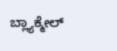ಬ್ಲ್ಯಾಕ್ಮೇಲ್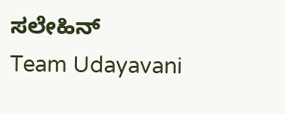ಸಲೇಹಿನ್
Team Udayavani